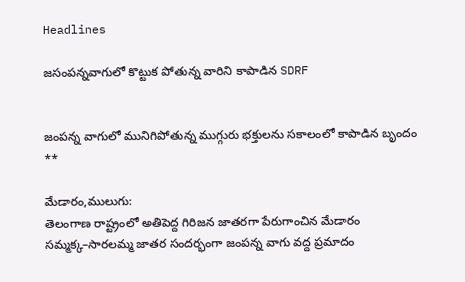Headlines

జసంపన్నవాగులో కొట్టుక పోతున్న వారిని కాపాడిన SDRF


జంపన్న వాగులో మునిగిపోతున్న ముగ్గురు భక్తులను సకాలంలో కాపాడిన బృందం **

మేడారం,ములుగు:
తెలంగాణ రాష్ట్రంలో అతిపెద్ద గిరిజన జాతరగా పేరుగాంచిన మేడారం సమ్మక్క–సారలమ్మ జాతర సందర్భంగా జంపన్న వాగు వద్ద ప్రమాదం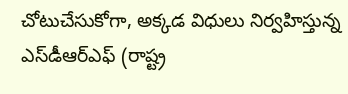చోటుచేసుకోగా, అక్కడ విధులు నిర్వహిస్తున్న ఎస్‌డీఆర్‌ఎఫ్ (రాష్ట్ర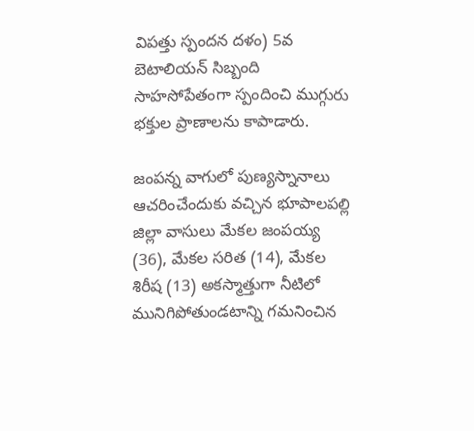విపత్తు స్పందన దళం) 5వ బెటాలియన్ సిబ్బంది సాహసోపేతంగా స్పందించి ముగ్గురు భక్తుల ప్రాణాలను కాపాడారు.

జంపన్న వాగులో పుణ్యస్నానాలు ఆచరించేందుకు వచ్చిన భూపాలపల్లి జిల్లా వాసులు మేకల జంపయ్య (36), మేకల సరిత (14), మేకల శిరీష (13) అకస్మాత్తుగా నీటిలో మునిగిపోతుండటాన్ని గమనించిన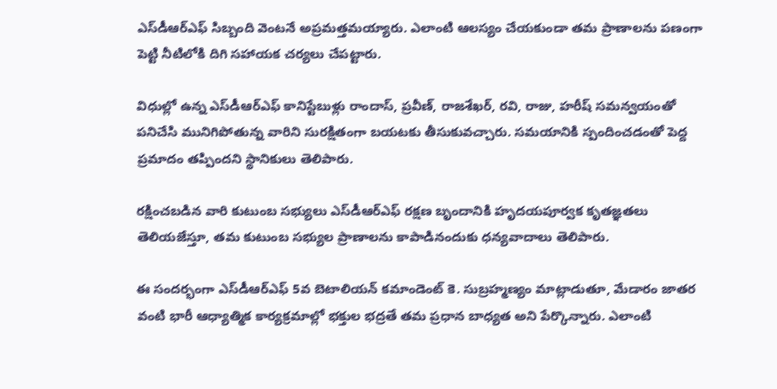ఎస్‌డీఆర్‌ఎఫ్ సిబ్బంది వెంటనే అప్రమత్తమయ్యారు. ఎలాంటి ఆలస్యం చేయకుండా తమ ప్రాణాలను పణంగా పెట్టి నీటిలోకి దిగి సహాయక చర్యలు చేపట్టారు.

విధుల్లో ఉన్న ఎస్‌డీఆర్‌ఎఫ్ కానిస్టేబుళ్లు రాందాస్, ప్రవీణ్, రాజశేఖర్, రవి, రాజు, హరీష్ సమన్వయంతో పనిచేసి మునిగిపోతున్న వారిని సురక్షితంగా బయటకు తీసుకువచ్చారు. సమయానికి స్పందించడంతో పెద్ద ప్రమాదం తప్పిందని స్థానికులు తెలిపారు.

రక్షించబడిన వారి కుటుంబ సభ్యులు ఎస్‌డీఆర్‌ఎఫ్ రక్షణ బృందానికి హృదయపూర్వక కృతజ్ఞతలు తెలియజేస్తూ, తమ కుటుంబ సభ్యుల ప్రాణాలను కాపాడినందుకు ధన్యవాదాలు తెలిపారు.

ఈ సందర్భంగా ఎస్‌డీఆర్‌ఎఫ్ 5వ బెటాలియన్ కమాండెంట్ కె. సుబ్రహ్మణ్యం మాట్లాడుతూ, మేడారం జాతర వంటి భారీ ఆధ్యాత్మిక కార్యక్రమాల్లో భక్తుల భద్రతే తమ ప్రధాన బాధ్యత అని పేర్కొన్నారు. ఎలాంటి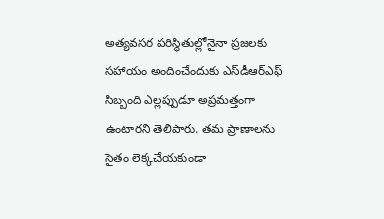అత్యవసర పరిస్థితుల్లోనైనా ప్రజలకు సహాయం అందించేందుకు ఎస్‌డీఆర్‌ఎఫ్ సిబ్బంది ఎల్లప్పుడూ అప్రమత్తంగా ఉంటారని తెలిపారు. తమ ప్రాణాలను సైతం లెక్కచేయకుండా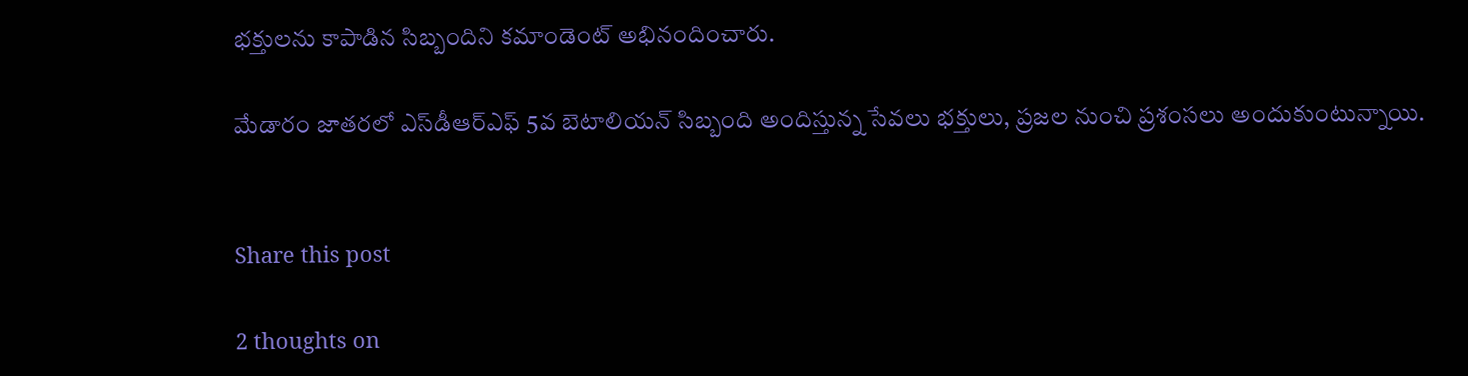భక్తులను కాపాడిన సిబ్బందిని కమాండెంట్ అభినందించారు.

మేడారం జాతరలో ఎస్‌డీఆర్‌ఎఫ్ 5వ బెటాలియన్ సిబ్బంది అందిస్తున్న సేవలు భక్తులు, ప్రజల నుంచి ప్రశంసలు అందుకుంటున్నాయి.


Share this post

2 thoughts on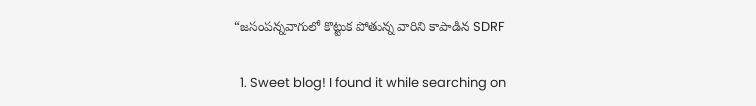“జసంపన్నవాగులో కొట్టుక పోతున్న వారిని కాపాడిన SDRF

  1. Sweet blog! I found it while searching on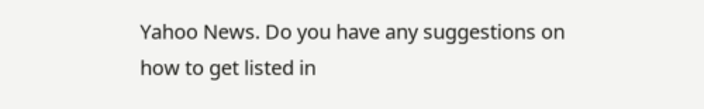Yahoo News. Do you have any suggestions on how to get listed in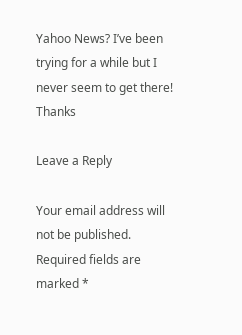Yahoo News? I’ve been trying for a while but I never seem to get there! Thanks

Leave a Reply

Your email address will not be published. Required fields are marked *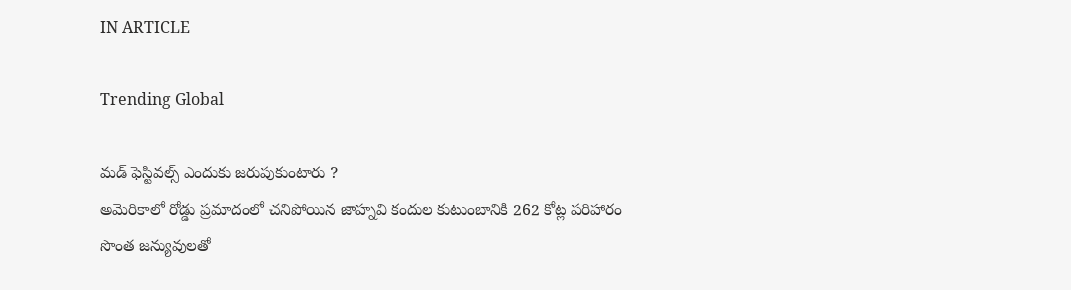IN ARTICLE

Trending Global

మడ్ ఫెస్టివల్స్ ఎందుకు జరుపుకుంటారు ?
అమెరికాలో రోడ్డు ప్రమాదంలో చనిపోయిన జాహ్నవి కందుల కుటుంబానికి 262 కోట్ల పరిహారం
సొంత జన్యువులతో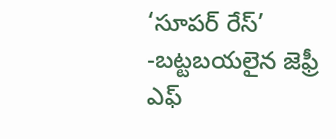‘సూపర్ రేస్’ -బట్టబయలైన జెఫ్రీ ఎఫ్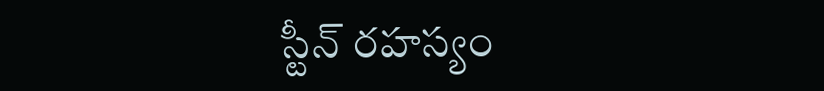స్టీన్ రహస్యం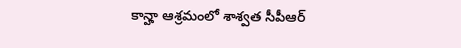కాన్హా ఆశ్రమంలో శాశ్వత సీపీఆర్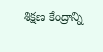శిక్షణ కేంద్రాన్ని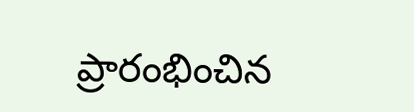ప్రారంభించిన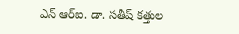ఎన్ ఆర్ఐ. డా. సతీష్ కత్తుల